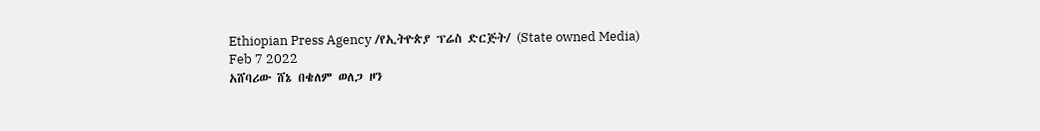Ethiopian Press Agency /የኢትዮጵያ ፕሬስ ድርጅት/ (State owned Media)
Feb 7 2022
አሸባሪው ሸኔ በቄለም ወለጋ ዞን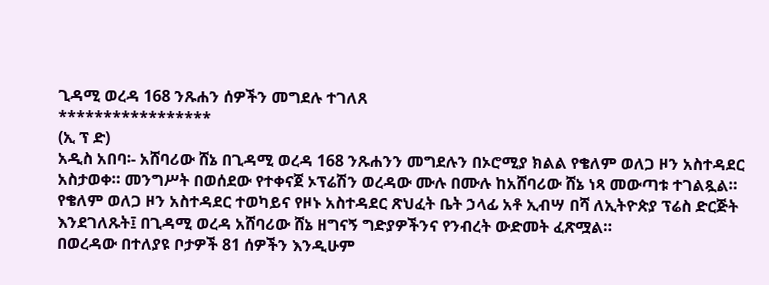ጊዳሚ ወረዳ 168 ንጹሐን ሰዎችን መግደሉ ተገለጸ
*****************
(ኢ ፕ ድ)
አዲስ አበባ፡- አሸባሪው ሸኔ በጊዳሚ ወረዳ 168 ንጹሐንን መግደሉን በኦሮሚያ ክልል የቄለም ወለጋ ዞን አስተዳደር አስታወቀ። መንግሥት በወሰደው የተቀናጀ ኦፕሬሽን ወረዳው ሙሉ በሙሉ ከአሸባሪው ሸኔ ነጻ መውጣቱ ተገልጿል።
የቄለም ወለጋ ዞን አስተዳደር ተወካይና የዞኑ አስተዳደር ጽህፈት ቤት ኃላፊ አቶ ኢብሣ በሻ ለኢትዮጵያ ፕሬስ ድርጅት እንደገለጹት፤ በጊዳሚ ወረዳ አሸባሪው ሸኔ ዘግናኝ ግድያዎችንና የንብረት ውድመት ፈጽሟል።
በወረዳው በተለያዩ ቦታዎች 81 ሰዎችን እንዲሁም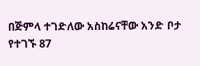በጅምላ ተገድለው አስከሬናቸው አንድ ቦታ የተገኙ 87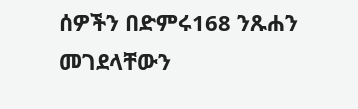ሰዎችን በድምሩ168 ንጹሐን መገደላቸውን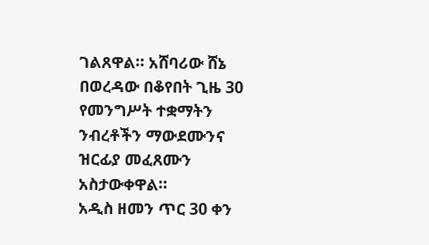ገልጸዋል። አሸባሪው ሸኔ በወረዳው በቆየበት ጊዜ 30 የመንግሥት ተቋማትን ንብረቶችን ማውደሙንና ዝርፊያ መፈጸሙን አስታውቀዋል።
አዲስ ዘመን ጥር 30 ቀን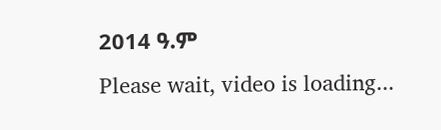2014 ዓ.ም
Please wait, video is loading...